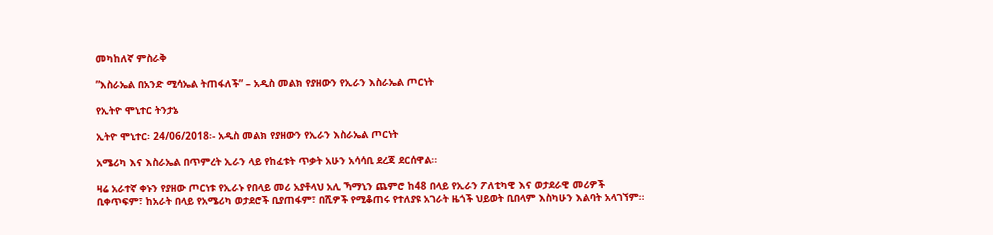መካከለኛ ምስራቅ

”እስራኤል በአንድ ሚሳኤል ትጠፋለች” – አዲስ መልክ የያዘውን የኢራን እስራኤል ጦርነት

የኢትዮ ሞኒተር ትንታኔ

ኢትዮ ሞኒተር፡ 24/06/2018፡- አዲስ መልክ የያዘውን የኢራን እስራኤል ጦርነት

አሜሪካ እና እስራኤል በጥምረት ኢራን ላይ የከፈቱት ጥቃት አሁን አሳሳቢ ደረጃ ደርሰዋል፡፡

ዛሬ አራተኛ ቀኑን የያዘው ጦርነቱ የኢራኑ የበላይ መሪ አያቶላህ አሊ ኻማኒን ጨምሮ ከ48 በላይ የኢራን ፖለቲካዊ እና ወታደራዊ መሪዎች ቢቀጥፍም፣ ከአራት በላይ የአሜሪካ ወታደሮች ቢያጠፋም፣ በሺዎች የሚቆጠሩ የተለያዩ አገራት ዜጎች ህይወት ቢበላም እስካሁን እልባት አላገኘም፡፡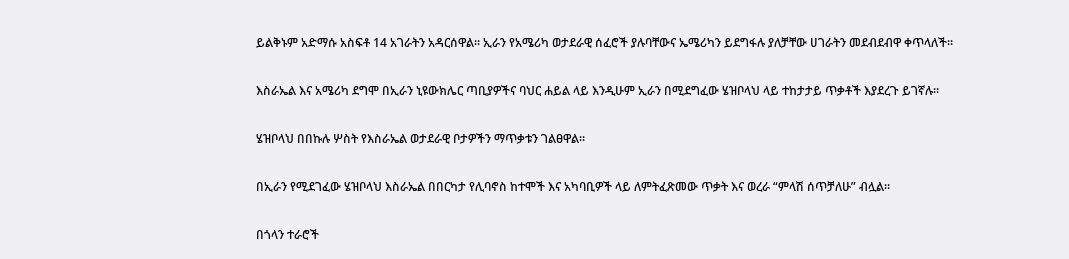ይልቅኑም አድማሱ አስፍቶ 14 አገራትን አዳርሰዋል፡፡ ኢራን የአሜሪካ ወታደራዊ ሰፈሮች ያሉባቸውና ኤሜሪካን ይደግፋሉ ያለቻቸው ሀገራትን መደብደብዋ ቀጥላለች፡፡

እስራኤል እና አሜሪካ ደግሞ በኢራን ኒዩውክሌር ጣቢያዎችና ባህር ሐይል ላይ እንዲሁም ኢራን በሚደግፈው ሄዝቦላህ ላይ ተከታታይ ጥቃቶች እያደረጉ ይገኛሉ፡፡

ሄዝቦላህ በበኩሉ ሦስት የእስራኤል ወታደራዊ ቦታዎችን ማጥቃቱን ገልፀዋል፡፡

በኢራን የሚደገፈው ሄዝቦላህ እስራኤል በበርካታ የሊባኖስ ከተሞች እና አካባቢዎች ላይ ለምትፈጽመው ጥቃት እና ወረራ “ምላሽ ሰጥቻለሁ” ብሏል።

በጎላን ተራሮች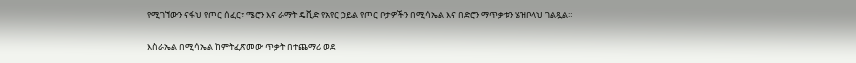የሚገኘውን ናፋህ የጦር ሰፈር፣ ሜሮን እና ራማት ዴቪድ የአየር ኃይል የጦር ቦታዎችን በሚሳኤል እና በድሮን ማጥቃቱን ሄዝቦላህ ገልጿል።

እስራኤል በሚሳኤል ከምትፈጽመው ጥቃት በተጨማሪ ወደ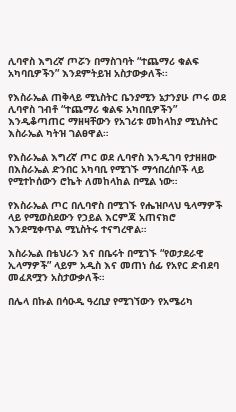ሊባኖስ እግረኛ ጦሯን በማስገባት “ተጨማሪ ቁልፍ አካባቢዎችን” እንደምትይዝ አስታውቃለች፡፡

የእስራኤል ጠቅላይ ሚኒስትር ቤንያሚን ኔታንያሁ ጦሩ ወደ ሊባኖስ ገብቶ “ተጨማሪ ቁልፍ አካበቢዎችን” እንዲቆጣጠር ማዘዛቸውን የአገሪቱ መከላከያ ሚኒስትር እስራኤል ካትዝ ገልፀዋል።

የእስራኤል እግረኛ ጦር ወደ ሊባኖስ እንዲገባ የታዘዘው በእስራኤል ድንበር አካባቢ የሚገኙ ማኅበረሰቦች ላይ የሚተኮሰውን ሮኬት ለመከላከል በሚል ነው።

የእስራኤል ጦር በሊባኖስ በሚገኙ የሔዝቦላህ ዒላማዎች ላይ የሚወስደውን የኃይል እርምጃ አጠናክሮ እንደሚቀጥል ሚኒስትሩ ተናግረዋል።

እስራኤል በቴህራን እና በቤሩት በሚገኙ “የወታደራዊ ኢላማዎች” ላይም አዲስ እና መጠነ ሰፊ የአየር ድብደባ መፈጸሟን አስታውቃለች።

በሌላ በኩል በሳዑዲ ዓረቢያ የሚገኘውን የአሜሪካ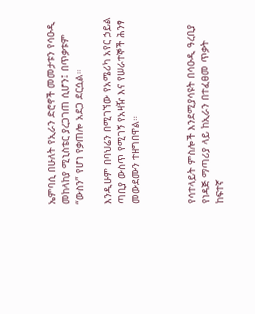ኤምባሲ በሁለት የኢራን ድሮኖች መመታቱን የሳዑዲ መከላከያ ሚኒስቴር ያረጋገጠ ሲሆን፤ በጥቃቱም “ውስን” የሆነ የቃጠሎ አደጋ ደርሷል።

እንዲሁም በባህሬን በሚገኘው የአሜሪካ አየር ኃይል ጣቢያ ውስጥ የሚገኝ የአዛዥ እና የሠራተኞች ሕንፃ መውደሙን ተዘግበዋል።



የሳተላይት ምስሎች እንደሚያሳዩት በሳዑዲ ዓረቢያ የነዳጅ ማጣሪያ ላይ ከኢራን በተፈፀመ ጥቃት ከፍተኛ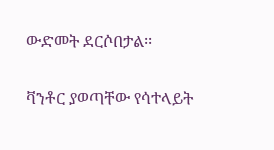ውድመት ደርሶበታል፡፡

ቫንቶር ያወጣቸው የሳተላይት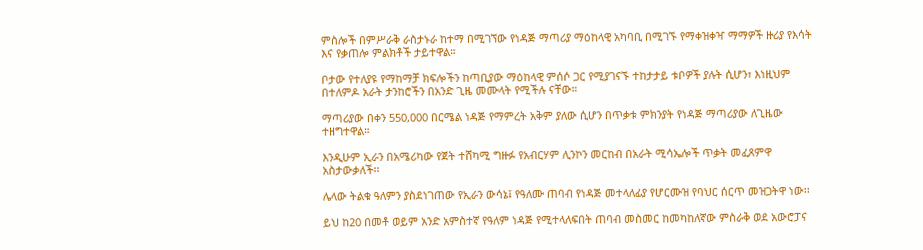ምስሎች በምሥራቅ ራስታኑራ ከተማ በሚገኘው የነዳጅ ማጣሪያ ማዕከላዊ አካባቢ በሚገኙ የማቀዝቀዣ ማማዎች ዙሪያ የእሳት እና የቃጠሎ ምልክቶች ታይተዋል።

ቦታው የተለያዩ የማከማቻ ክፍሎችን ከጣቢያው ማዕከላዊ ምሰሶ ጋር የሚያገናኙ ተከታታይ ቱቦዎች ያሉት ሲሆን፣ እነዚህም በተለምዶ አራት ታንከሮችን በአንድ ጊዜ መሙላት የሚችሉ ናቸው።

ማጣሪያው በቀን 550,000 በርሜል ነዳጅ የማምረት አቅም ያለው ሲሆን በጥቃቱ ምክንያት የነዳጅ ማጣሪያው ለጊዜው ተዘግተዋል።

እንዲሁም ኢራን በአሜሪካው የጀት ተሸካሚ ግዙፉ የአብርሃም ሊንኮን መርከብ በአራት ሚሳኤሎች ጥቃት መፈጸምዋ አስታውቃለች፡፡

ሌላው ትልቁ ዓለምን ያስደነገጠው የኢራን ውሳኔ፤ የዓለሙ ጠባብ የነዳጅ መተላለፊያ የሆርሙዝ የባህር ሰርጥ መዝጋትዋ ነው፡፡

ይህ ከ20 በመቶ ወይም አንድ አምስተኛ የዓለም ነዳጅ የሚተላለፍበት ጠባብ መስመር ከመካከለኛው ምስራቅ ወደ አውሮፓና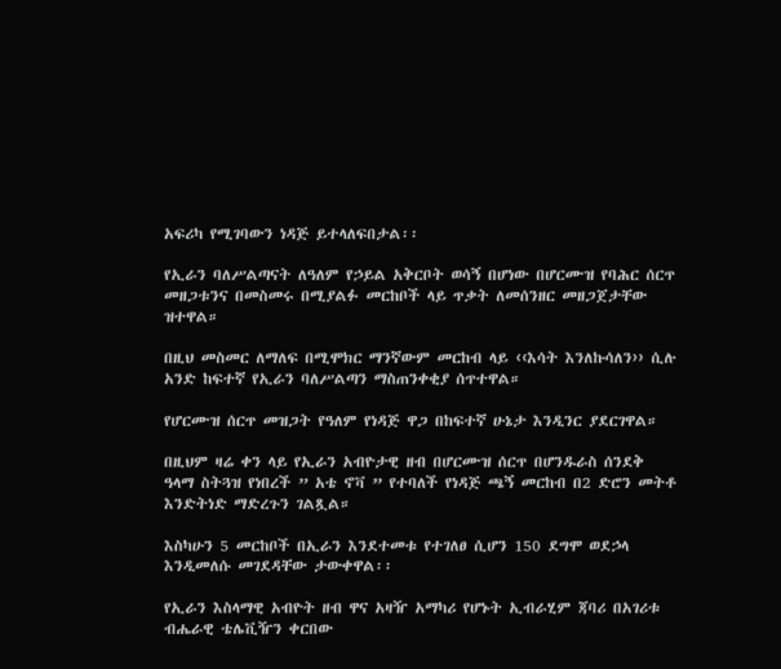አፍሪካ የሚገባውን ነዳጅ ይተላለፍበታል፡፡

የኢራን ባለሥልጣናት ለዓለም የኃይል አቅርቦት ወሳኝ በሆነው በሆርሙዝ የባሕር ሰርጥ መዘጋቱንና በመስመሩ በሚያልፉ መርከቦች ላይ ጥቃት ለመሰንዘር መዘጋጀታቸው ዝተዋል።

በዚህ መስመር ለማለፍ በሚሞክር ማንኛውም መርከብ ላይ ‹‹እሳት እንለኩሳለን›› ሲሉ አንድ ከፍተኛ የኢራን ባለሥልጣን ማስጠንቀቂያ ሰጥተዋል።

የሆርሙዝ ሰርጥ መዝጋት የዓለም የነዳጅ ዋጋ በከፍተኛ ሁኔታ እንዲንር ያደርገዋል።

በዚህም ዛሬ ቀን ላይ የኢራን አብዮታዊ ዘብ በሆርሙዝ ሰርጥ በሆንዱራስ ሰንደቅ ዓላማ ስትጓዝ የነበረች ” አቴ ኖቫ ” የተባለች የነዳጅ ጫኝ መርከብ በ2 ድሮን መትቶ እንድትነድ ማድረጉን ገልጿል።

እስካሁን 5 መርከቦች በኢራን እንደተመቱ የተገለፀ ሲሆን 150 ደግሞ ወደኃላ እንዲመለሱ መገደዳቸው ታውቀዋል፡፡

የኢራን እስላማዊ አብዮት ዘብ ዋና አዛዥ አማካሪ የሆኑት ኢብራሂም ጃባሪ በአገሪቱ ብሔራዊ ቴሌቪዥን ቀርበው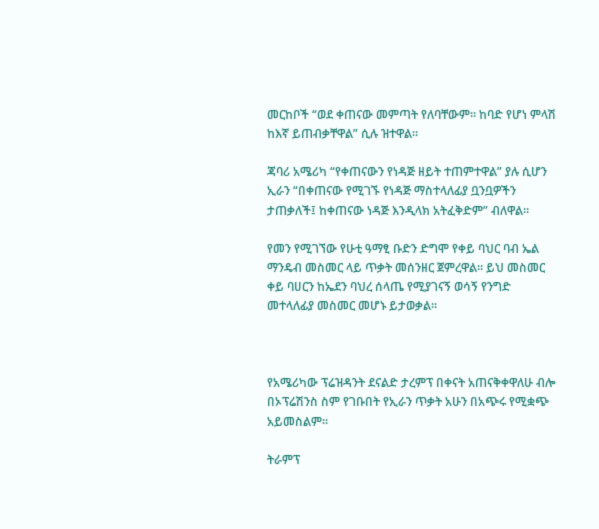መርከቦች “ወደ ቀጠናው መምጣት የለባቸውም። ከባድ የሆነ ምላሽ ከእኛ ይጠብቃቸዋል” ሲሉ ዝተዋል።

ጃባሪ አሜሪካ “የቀጠናውን የነዳጅ ዘይት ተጠምተዋል” ያሉ ሲሆን ኢራን “በቀጠናው የሚገኙ የነዳጅ ማስተላለፊያ ቧንቧዎችን ታጠቃለች፤ ከቀጠናው ነዳጅ እንዲላክ አትፈቅድም” ብለዋል።

የመን የሚገኘው የሁቲ ዓማፂ ቡድን ድግሞ የቀይ ባህር ባብ ኤል ማንዴብ መስመር ላይ ጥቃት መሰንዘር ጀምረዋል፡፡ ይህ መስመር ቀይ ባሀርን ከኤደን ባህረ ሰላጤ የሚያገናኝ ወሳኝ የንግድ መተላለፊያ መስመር መሆኑ ይታወቃል፡፡



የአሜሪካው ፕሬዝዳንት ደናልድ ታረምፕ በቀናት አጠናቅቀዋለሁ ብሎ በኦፕሬሽንስ ስም የገቡበት የኢራን ጥቃት አሁን በአጭሩ የሚቋጭ አይመስልም፡፡

ትራምፕ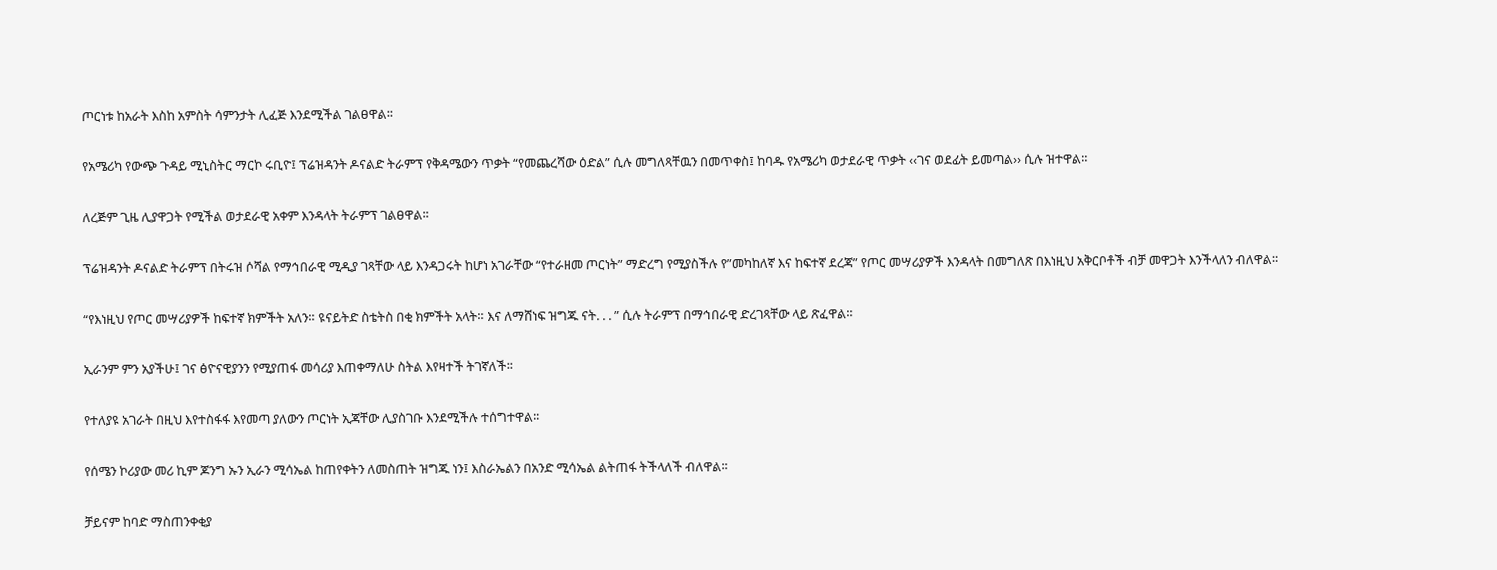ጦርነቱ ከአራት እስከ አምስት ሳምንታት ሊፈጅ እንደሚችል ገልፀዋል፡፡

የአሜሪካ የውጭ ጉዳይ ሚኒስትር ማርኮ ሩቢዮ፤ ፕሬዝዳንት ዶናልድ ትራምፕ የቅዳሜውን ጥቃት “የመጨረሻው ዕድል” ሲሉ መግለጻቸዉን በመጥቀስ፤ ከባዱ የአሜሪካ ወታደራዊ ጥቃት ‹‹ገና ወደፊት ይመጣል›› ሲሉ ዝተዋል።

ለረጅም ጊዜ ሊያዋጋት የሚችል ወታደራዊ አቀም እንዳላት ትራምፕ ገልፀዋል፡፡

ፕሬዝዳንት ዶናልድ ትራምፕ በትሩዝ ሶሻል የማኅበራዊ ሚዲያ ገጻቸው ላይ እንዳጋሩት ከሆነ አገራቸው “የተራዘመ ጦርነት” ማድረግ የሚያስችሉ የ”መካከለኛ እና ከፍተኛ ደረጃ” የጦር መሣሪያዎች እንዳላት በመግለጽ በእነዚህ አቅርቦቶች ብቻ መዋጋት እንችላለን ብለዋል።

“የእነዚህ የጦር መሣሪያዎች ከፍተኛ ክምችት አለን። ዩናይትድ ስቴትስ በቂ ክምችት አላት። እና ለማሸነፍ ዝግጁ ናት. . . ” ሲሉ ትራምፕ በማኅበራዊ ድረገጻቸው ላይ ጽፈዋል።

ኢራንም ምን አያችሁ፤ ገና ፅዮናዊያንን የሚያጠፋ መሳሪያ እጠቀማለሁ ስትል እየዛተች ትገኛለች፡፡

የተለያዩ አገራት በዚህ እየተስፋፋ እየመጣ ያለውን ጦርነት ኢጃቸው ሊያስገቡ እንደሚችሉ ተሰግተዋል፡፡

የሰሜን ኮሪያው መሪ ኪም ጆንግ ኡን ኢራን ሚሳኤል ከጠየቀትን ለመስጠት ዝግጁ ነን፤ እስራኤልን በአንድ ሚሳኤል ልትጠፋ ትችላለች ብለዋል፡፡

ቻይናም ከባድ ማስጠንቀቂያ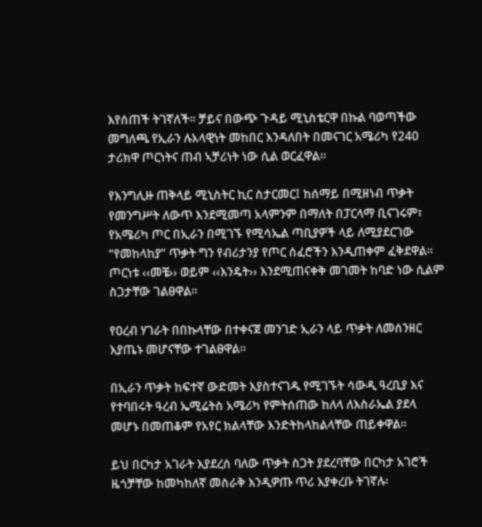እየሰጠች ትገኛለች፡፡ ቻይና በውጭ ጉዳይ ሚኒስቴርዋ በኩል ባወጣችው መግለጫ የኢራን ሉአላዊነት መከበር እንዳለበት በመናገር አሜሪካ የ240 ታሪክዋ ጦርነትና ጠብ ኣቻሪነት ነው ሲል ወርፈዋል፡፡

የእንግሊዙ ጠቅላይ ሚኒስትር ኪር ስታርመር፤ ከሰማይ በሚዘነብ ጥቃት የመንግሥት ለውጥ እንደሚመጣ አላምንም በማለት በፓርላማ ቢናገሩም፣ የአሜሪካ ጦር በኢራን በሚገኙ የሚሳኤል ጣቢያዎች ላይ ለሚያደርገው “የመከላከያ” ጥቃት ግን የብሪታንያ የጦር ሰፈሮችን እንዲጠቀም ፈቅደዋል። ጦርነቱ ‹‹መቼ›› ወይም ‹‹እንዴት›› እንደሚጠናቀቅ መገመት ከባድ ነው ሲልም ስጋታቸው ገልፀዋል።

የዐረብ ሃገራት በበኩላቸው በተቀናጀ መንገድ ኢራን ላይ ጥቃት ለመሰንዘር እያጤኑ መሆናቸው ተገልፀዋል፡፡

በኢራን ጥቃት ከፍተኛ ውድመት እያስተናገዱ የሚገኙት ሳውዲ ዓረቢያ እና የተባበሩት ዓረብ ኤሚሬትስ አሜሪካ የምትሰጠው ከለላ ለእስራኤል ያደላ መሆኑ በመጠቆም የአየር ክልላቸው እንድትከላከልላቸው ጠይቀዋል፡፡

ይህ በርካታ አገራት እያደረሰ ባለው ጥቃት ስጋት ያደረባቸው በርካታ አገሮች ዜጎቻቸው ከመካከለኛ መስራቅ እንዲዎጡ ጥሪ እያቀረቡ ትገኛሉ፡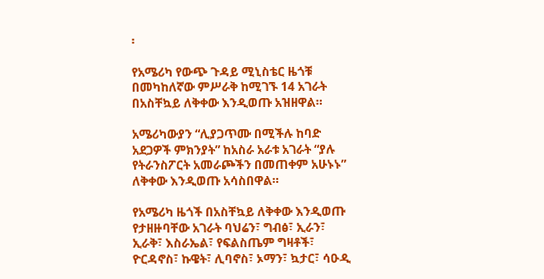፡

የአሜሪካ የውጭ ጉዳይ ሚኒስቴር ዜጎቹ በመካከለኛው ምሥራቅ ከሚገኙ 14 አገራት በአስቸኳይ ለቅቀው እንዲወጡ አዝዘዋል።

አሜሪካውያን “ሊያጋጥሙ በሚችሉ ከባድ አደጋዎች ምክንያት” ከአስራ አራቱ አገራት “ያሉ የትራንስፖርት አመራጮችን በመጠቀም አሁኑኑ” ለቅቀው እንዲወጡ አሳስበዋል።

የአሜሪካ ዜጎች በአስቸኳይ ለቅቀው እንዲወጡ የታዘዙባቸው አገራት ባህሬን፣ ግብፅ፣ ኢራን፣ ኢራቅ፣ እስራኤል፣ የፍልስጤም ግዛቶች፣ ዮርዳኖስ፣ ኩዌት፣ ሊባኖስ፣ ኦማን፣ ኳታር፣ ሳዑዲ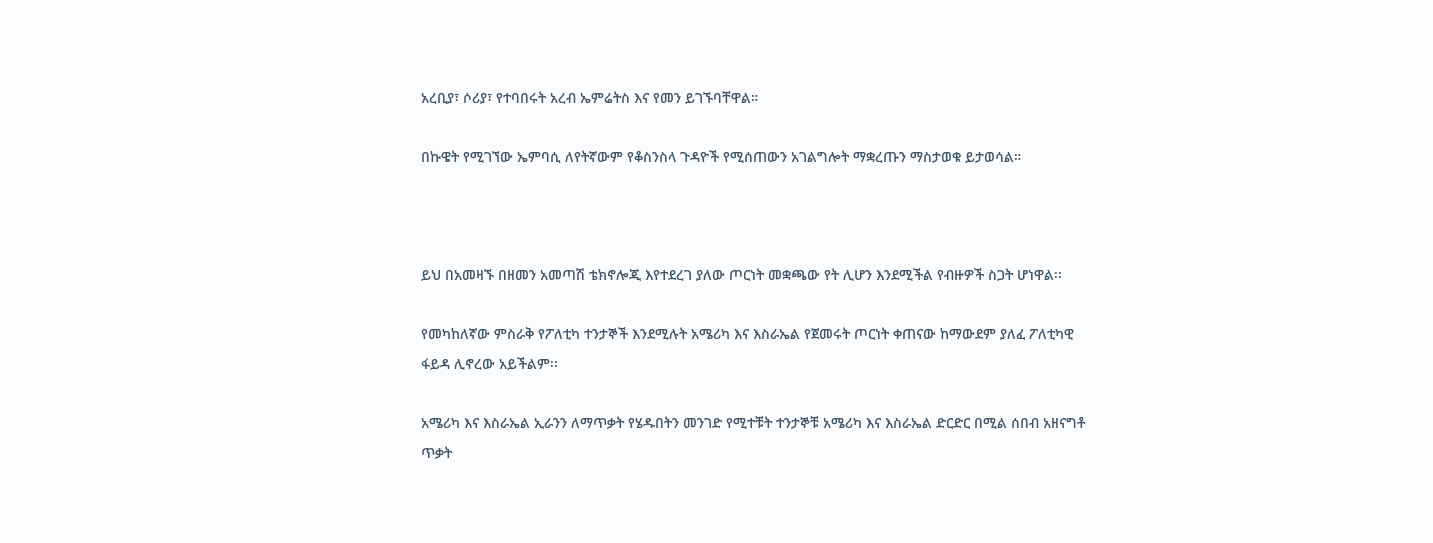አረቢያ፣ ሶሪያ፣ የተባበሩት አረብ ኤምሬትስ እና የመን ይገኙባቸዋል።

በኩዌት የሚገኘው ኤምባሲ ለየትኛውም የቆስንስላ ጉዳዮች የሚሰጠውን አገልግሎት ማቋረጡን ማስታወቁ ይታወሳል።



ይህ በአመዛኙ በዘመን አመጣሽ ቴክኖሎጂ እየተደረገ ያለው ጦርነት መቋጫው የት ሊሆን እንደሚችል የብዙዎች ስጋት ሆነዋል፡፡

የመካከለኛው ምስራቅ የፖለቲካ ተንታኞች እንደሚሉት አሜሪካ እና እስራኤል የጀመሩት ጦርነት ቀጠናው ከማውደም ያለፈ ፖለቲካዊ ፋይዳ ሊኖረው አይችልም፡፡

አሜሪካ እና እስራኤል ኢራንን ለማጥቃት የሄዱበትን መንገድ የሚተቹት ተንታኞቹ አሜሪካ እና እስራኤል ድርድር በሚል ሰበብ አዘናግቶ ጥቃት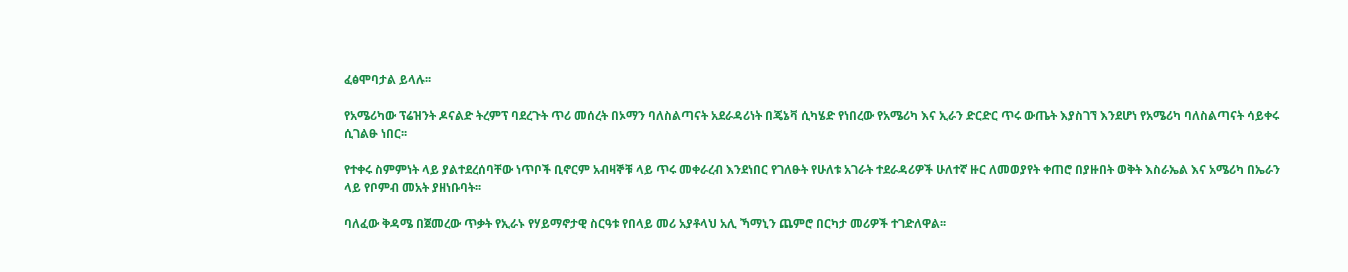ፈፅሞባታል ይላሉ፡፡

የአሜሪካው ፕሬዝንት ዶናልድ ትረምፕ ባደረጉት ጥሪ መሰረት በኦማን ባለስልጣናት አደራዳሪነት በጄኔቫ ሲካሄድ የነበረው የአሜሪካ እና ኢራን ድርድር ጥሩ ውጤት እያስገኘ እንደሆነ የአሜሪካ ባለስልጣናት ሳይቀሩ ሲገልፁ ነበር፡፡

የተቀሩ ስምምነት ላይ ያልተደረሰባቸው ነጥቦች ቢኖርም አብዛኞቹ ላይ ጥሩ መቀራረብ እንደነበር የገለፁት የሁለቱ አገራት ተደራዳሪዎች ሁለተኛ ዙር ለመወያየት ቀጠሮ በያዙበት ወቅት እስራኤል እና አሜሪካ በኤራን ላይ የቦምብ መአት ያዘነቡባት፡፡

ባለፈው ቅዳሜ በጀመረው ጥቃት የኢራኑ የሃይማኖታዊ ስርዓቱ የበላይ መሪ አያቶላህ አሊ ኻማኒን ጨምሮ በርካታ መሪዎች ተገድለዋል፡፡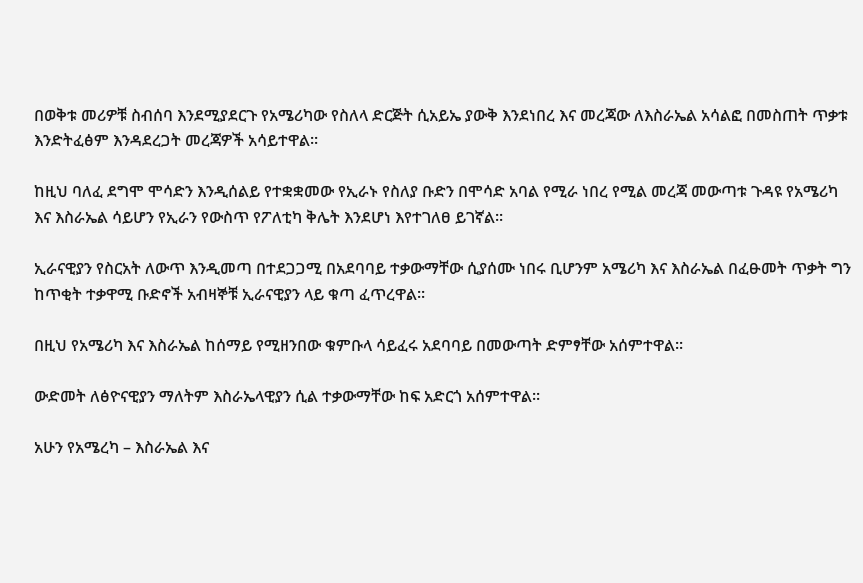በወቅቱ መሪዎቹ ስብሰባ እንደሚያደርጉ የአሜሪካው የስለላ ድርጅት ሲአይኤ ያውቅ እንደነበረ እና መረጃው ለእስራኤል አሳልፎ በመስጠት ጥቃቱ እንድትፈፅም እንዳደረጋት መረጃዎች አሳይተዋል፡፡

ከዚህ ባለፈ ደግሞ ሞሳድን እንዲሰልይ የተቋቋመው የኢራኑ የስለያ ቡድን በሞሳድ አባል የሚራ ነበረ የሚል መረጃ መውጣቱ ጉዳዩ የአሜሪካ እና እስራኤል ሳይሆን የኢራን የውስጥ የፖለቲካ ቅሌት እንደሆነ እየተገለፀ ይገኛል፡፡

ኢራናዊያን የስርአት ለውጥ እንዲመጣ በተደጋጋሚ በአደባባይ ተቃውማቸው ሲያሰሙ ነበሩ ቢሆንም አሜሪካ እና እስራኤል በፈፁመት ጥቃት ግን ከጥቂት ተቃዋሚ ቡድኖች አብዛኞቹ ኢራናዊያን ላይ ቁጣ ፈጥረዋል፡፡

በዚህ የአሜሪካ እና እስራኤል ከሰማይ የሚዘንበው ቁምቡላ ሳይፈሩ አደባባይ በመውጣት ድምፃቸው አሰምተዋል፡፡

ውድመት ለፅዮናዊያን ማለትም እስራኤላዊያን ሲል ተቃውማቸው ከፍ አድርጎ አሰምተዋል፡፡

አሁን የአሜረካ – እስራኤል እና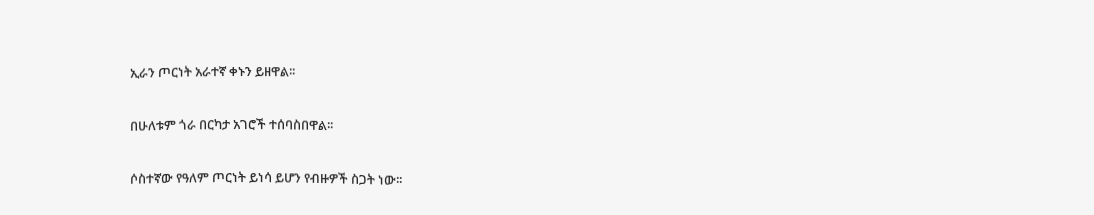ኢራን ጦርነት አራተኛ ቀኑን ይዘዋል፡፡

በሁለቱም ጎራ በርካታ አገሮች ተሰባስበዋል፡፡

ሶስተኛው የዓለም ጦርነት ይነሳ ይሆን የብዙዎች ስጋት ነው፡፡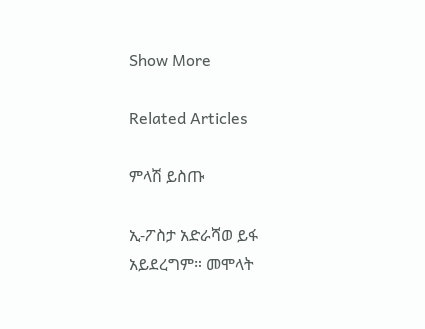Show More

Related Articles

ምላሽ ይስጡ

ኢ-ፖስታ አድራሻወ ይፋ አይደረግም። መሞላት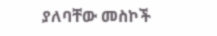ያለባቸው መስኮች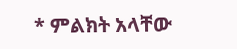* ምልክት አላቸው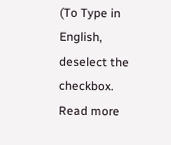(To Type in English, deselect the checkbox. Read more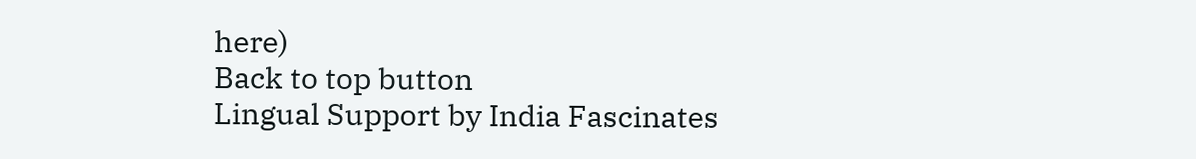here)
Back to top button
Lingual Support by India Fascinates